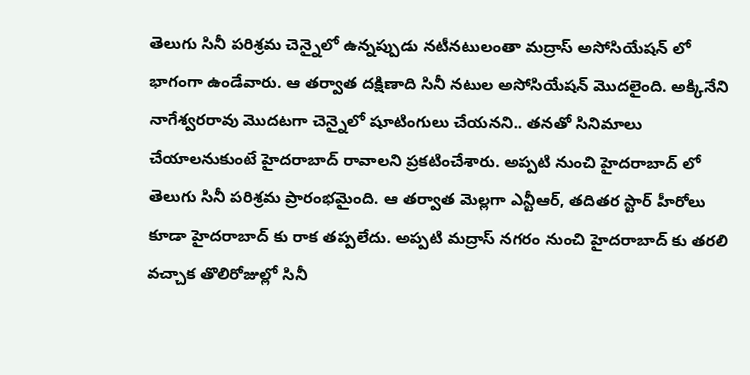తెలుగు సినీ పరిశ్రమ చెన్నైలో ఉన్నప్పుడు నటీనటులంతా మద్రాస్ అసోసియేషన్ లో భాగంగా ఉండేవారు. ఆ తర్వాత దక్షిణాది సినీ నటుల అసోసియేషన్ మొదలైంది. అక్కినేని నాగేశ్వరరావు మొదటగా చెన్నైలో షూటింగులు చేయనని.. తనతో సినిమాలు చేయాలనుకుంటే హైదరాబాద్ రావాలని ప్రకటించేశారు. అప్పటి నుంచి హైదరాబాద్ లో తెలుగు సినీ పరిశ్రమ ప్రారంభమైంది. ఆ తర్వాత మెల్లగా ఎన్టీఆర్, తదితర స్టార్ హీరోలు కూడా హైదరాబాద్ కు రాక తప్పలేదు. అప్పటి మద్రాస్ నగరం నుంచి హైదరాబాద్ కు తరలి వచ్చాక తొలిరోజుల్లో సినీ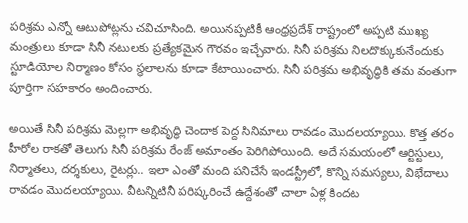పరిశ్రమ ఎన్నో ఆటుపోట్లను చవిచూసింది. అయినప్పటికీ ఆంధ్రప్రదేశ్ రాష్ట్రంలో అప్పటి ముఖ్య మంత్రులు కూడా సినీ నటులకు ప్రత్యేకమైన గౌరవం ఇచ్చేవారు. సినీ పరిశ్రమ నిలదొక్కుకునేందుకు స్టూడియోల నిర్మాణం కోసం స్థలాలను కూడా కేటాయించారు. సినీ పరిశ్రమ అభివృద్ధికి తమ వంతుగా పూర్తిగా సహకారం అందించారు.

అయితే సినీ పరిశ్రమ మెల్లగా అభివృద్ధి చెందాక పెద్ద సినిమాలు రావడం మొదలయ్యాయి. కొత్త తరం హీరోల రాకతో తెలుగు సినీ పరిశ్రమ రేంజ్ అమాంతం పెరిగిపోయింది. అదే సమయంలో ఆర్టిస్టులు, నిర్మాతలు, దర్శకులు, రైటర్లు.. ఇలా ఎంతో మంది పనిచేసే ఇండస్ట్రీలో, కొన్ని సమస్యలు, విభేదాలు రావడం మొదలయ్యాయి. వీటన్నిటినీ పరిష్కరించే ఉద్దేశంతో చాలా ఏళ్ల కిందట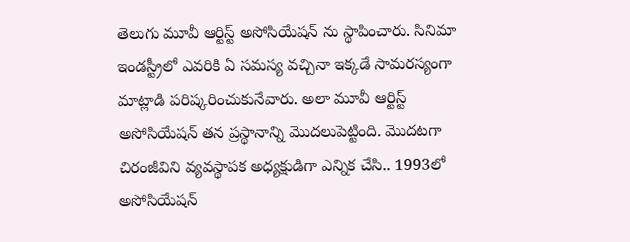తెలుగు మూవీ ఆర్టిస్ట్ అసోసియేషన్ ను స్థాపించారు. సినిమా ఇండస్ట్రీలో ఎవరికి ఏ సమస్య వచ్చినా ఇక్కడే సామరస్యంగా మాట్లాడి పరిష్కరించుకునేవారు. అలా మూవీ ఆర్టిస్ట్ అసోసియేషన్ తన ప్రస్థానాన్ని మొదలుపెట్టింది. మొదటగా చిరంజీవిని వ్యవస్థాపక అధ్యక్షుడిగా ఎన్నిక చేసి.. 1993లో అసోసియేషన్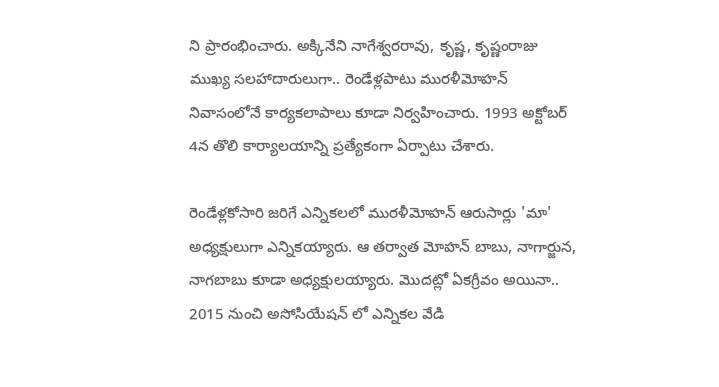ని ప్రారంభించారు. అక్కినేని నాగేశ్వరరావు, కృష్ణ, కృష్ణంరాజు ముఖ్య సలహాదారులుగా.. రెండేళ్లపాటు మురళీమోహన్ నివాసంలోనే కార్యకలాపాలు కూడా నిర్వహించారు. 1993 అక్టోబర్ 4న తొలి కార్యాలయాన్ని ప్రత్యేకంగా ఏర్పాటు చేశారు.

రెండేళ్లకోసారి జరిగే ఎన్నికలలో మురళీమోహన్ ఆరుసార్లు 'మా' అధ్యక్షులుగా ఎన్నికయ్యారు. ఆ తర్వాత మోహన్ బాబు, నాగార్జున, నాగబాబు కూడా అధ్యక్షులయ్యారు. మొదట్లో ఏకగ్రీవం అయినా.. 2015 నుంచి అసోసియేషన్ లో ఎన్నికల వేడి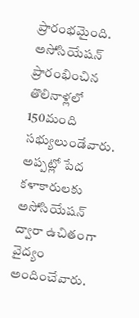ప్రారంభమైంది. అసోసియేషన్ ప్రారంభించిన తొలినాళ్లలో 150మంది సభ్యులుండేవారు. అప్పట్లో పేద కళాకారులకు అసోసియేషన్ ద్వారా ఉచితంగా వైద్యం అందించేవారు.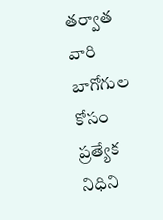తర్వాత వారి బాగోగుల కోసం ప్రత్యేక నిధిని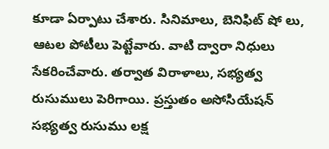కూడా ఏర్పాటు చేశారు. సినిమాలు, బెనిఫిట్ షో లు, ఆటల పోటీలు పెట్టేవారు. వాటి ద్వారా నిధులు సేకరించేవారు. తర్వాత విరాళాలు, సభ్యత్వ రుసుములు పెరిగాయి. ప్రస్తుతం అసోసియేషన్ సభ్యత్వ రుసుము లక్ష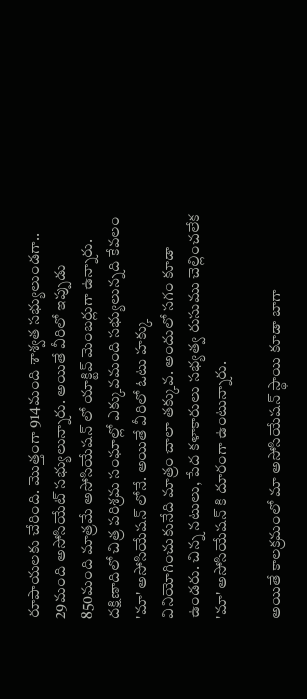రూపాయలకు చేరింది. మొత్తంగా 914మంది శాశ్వత సభ్యులుండగా..  29మంది అసోసియేట్ సభ్యులున్నారు. అయితే వీరిలో ఇప్పుడు 850మంది మాత్రమే అసోసియేషన్ లో యాక్టివ్ మెంబర్లుగా ఉన్నారు. దక్షిణాదిలో చిత్ర పరిశ్రమ సంఘాల్లో ఎక్కువమంది సభ్యులున్నది కేవలం 'మా' అసోసియేషన్ లోనే. అయితే వీరిలో ఓటు హక్కు వినియోగించుకునేది మాత్రం చాలా తక్కువ. అందులో సగం కూడా ఉండరు. చిన్న నటులు, పేద కళాకారులు సభ్యత్వ రుసుము చెల్లించలేక 'మా' అసోసియేషన్ కి దూరంగా ఉంటున్నారు.

అయితే కాలక్రమంలో మా అసోసియేషన్ స్థాయి కూడా బాగా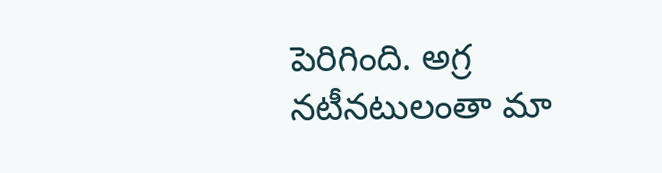పెరిగింది. అగ్ర నటీనటులంతా మా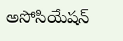అసోసియేషన్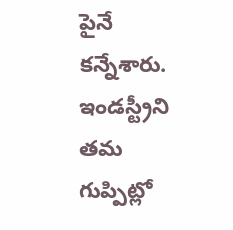పైనే కన్నేశారు. ఇండస్ట్రీని తమ గుప్పిట్లో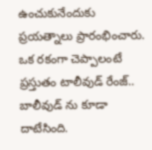ఉంచుకునేందుకు ప్రయత్నాలు ప్రారంభించారు. ఒక రకంగా చెప్పాలంటే ప్రస్తుతం టాలీవుడ్ రేంజ్.. బాలీవుడ్ ను కూడా దాటేసింది.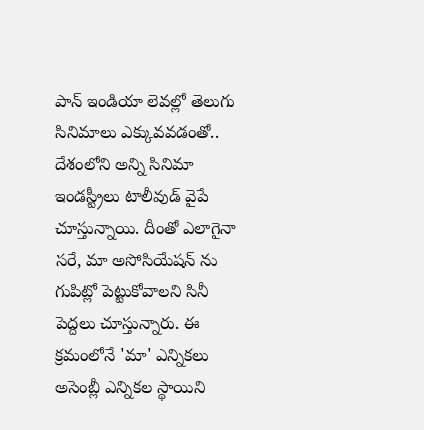పాన్ ఇండియా లెవల్లో తెలుగు సినిమాలు ఎక్కువవడంతో.. దేశంలోని అన్ని సినిమా ఇండస్ట్రీలు టాలీవుడ్ వైపే చూస్తున్నాయి. దీంతో ఎలాగైనా సరే, మా అసోసియేషన్ ను గుపిట్లో పెట్టుకోవాలని సినీ పెద్దలు చూస్తున్నారు. ఈ క్రమంలోనే 'మా' ఎన్నికలు అసెంబ్లీ ఎన్నికల స్థాయిని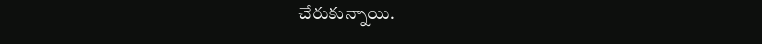చేరుకున్నాయి.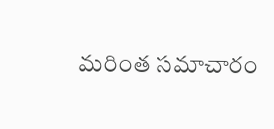మరింత సమాచారం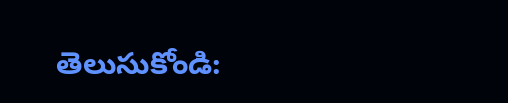తెలుసుకోండి: